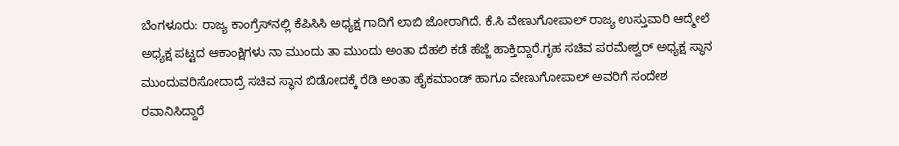ಬೆಂಗಳೂರು: ರಾಜ್ಯ ಕಾಂಗ್ರೆಸ್‍ನಲ್ಲಿ ಕೆಪಿಸಿಸಿ ಅಧ್ಯಕ್ಷ ಗಾದಿಗೆ ಲಾಬಿ ಜೋರಾಗಿದೆ. ಕೆ.ಸಿ ವೇಣುಗೋಪಾಲ್ ರಾಜ್ಯ ಉಸ್ತುವಾರಿ ಆದ್ಮೇಲೆ ಅಧ್ಯಕ್ಷ ಪಟ್ಟದ ಆಕಾಂಕ್ಷಿಗಳು ನಾ ಮುಂದು ತಾ ಮುಂದು ಅಂತಾ ದೆಹಲಿ ಕಡೆ ಹೆಜ್ಜೆ ಹಾಕ್ತಿದ್ದಾರೆ.ಗೃಹ ಸಚಿವ ಪರಮೇಶ್ವರ್ ಅಧ್ಯಕ್ಷ ಸ್ಥಾನ ಮುಂದುವರಿಸೋದಾದ್ರೆ ಸಚಿವ ಸ್ಥಾನ ಬಿಡೋದಕ್ಕೆ ರೆಡಿ ಅಂತಾ ಹೈಕಮಾಂಡ್ ಹಾಗೂ ವೇಣುಗೋಪಾಲ್ ಅವರಿಗೆ ಸಂದೇಶ ರವಾನಿಸಿದ್ದಾರೆ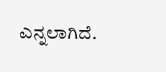ಎನ್ನಲಾಗಿದೆ.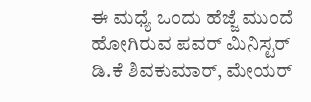ಈ ಮಧ್ಯೆ ಒಂದು ಹೆಜ್ಜೆ ಮುಂದೆ ಹೋಗಿರುವ ಪವರ್ ಮಿನಿಸ್ಟರ್ ಡಿ.ಕೆ ಶಿವಕುಮಾರ್, ಮೇಯರ್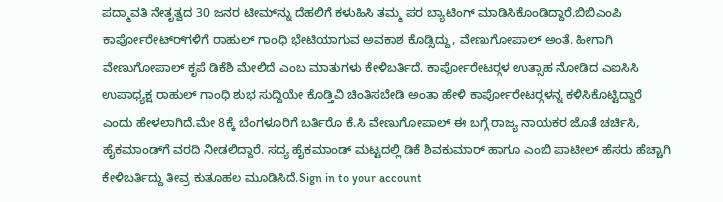ಪದ್ಮಾವತಿ ನೇತೃತ್ವದ 30 ಜನರ ಟೀಮ್‍ನ್ನು ದೆಹಲಿಗೆ ಕಳುಹಿಸಿ ತಮ್ಮ ಪರ ಬ್ಯಾಟಿಂಗ್ ಮಾಡಿಸಿಕೊಂಡಿದ್ದಾರೆ.ಬಿಬಿಎಂಪಿ ಕಾರ್ಪೋರೇಟ್‍ರ್‍ಗಳಿಗೆ ರಾಹುಲ್ ಗಾಂಧಿ ಭೇಟಿಯಾಗುವ ಅವಕಾಶ ಕೊಡ್ಸಿದ್ದು, ವೇಣುಗೋಪಾಲ್ ಅಂತೆ. ಹೀಗಾಗಿ ವೇಣುಗೋಪಾಲ್ ಕೃಪೆ ಡಿಕೆಶಿ ಮೇಲಿದೆ ಎಂಬ ಮಾತುಗಳು ಕೇಳಿಬರ್ತಿದೆ. ಕಾರ್ಪೋರೇಟರ್‍ಗಳ ಉತ್ಸಾಹ ನೋಡಿದ ಎಐಸಿಸಿ ಉಪಾಧ್ಯಕ್ಷ ರಾಹುಲ್ ಗಾಂಧಿ ಶುಭ ಸುದ್ದಿಯೇ ಕೊಡ್ತಿವಿ ಚಿಂತಿಸಬೇಡಿ ಅಂತಾ ಹೇಳಿ ಕಾರ್ಪೋರೇಟರ್‍ಗಳನ್ನ ಕಳಿಸಿಕೊಟ್ಟಿದ್ದಾರೆ ಎಂದು ಹೇಳಲಾಗಿದೆ.ಮೇ 8ಕ್ಕೆ ಬೆಂಗಳೂರಿಗೆ ಬರ್ತಿರೊ ಕೆ.ಸಿ ವೇಣುಗೋಪಾಲ್ ಈ ಬಗ್ಗೆ ರಾಜ್ಯ ನಾಯಕರ ಜೊತೆ ಚರ್ಚಿಸಿ, ಹೈಕಮಾಂಡ್‍ಗೆ ವರದಿ ನೀಡಲಿದ್ದಾರೆ. ಸದ್ಯ ಹೈಕಮಾಂಡ್ ಮಟ್ಟದಲ್ಲಿ ಡಿಕೆ ಶಿವಕುಮಾರ್ ಹಾಗೂ ಎಂಬಿ ಪಾಟೀಲ್ ಹೆಸರು ಹೆಚ್ಚಾಗಿ ಕೇಳಿಬರ್ತಿದ್ದು ತೀವ್ರ ಕುತೂಹಲ ಮೂಡಿಸಿದೆ.Sign in to your account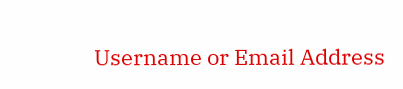Username or Email Address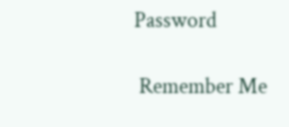Password

 Remember Me